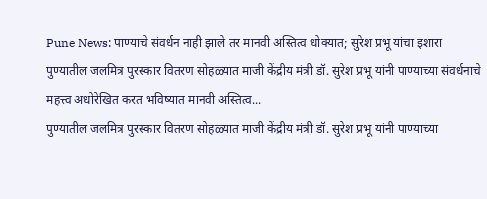Pune News: पाण्याचे संवर्धन नाही झाले तर मानवी अस्तित्व धोक्यात; सुरेश प्रभू यांचा इशारा
पुण्यातील जलमित्र पुरस्कार वितरण सोहळ्यात माजी केंद्रीय मंत्री डॉ. सुरेश प्रभू यांनी पाण्याच्या संवर्धनाचे महत्त्व अधोरेखित करत भविष्यात मानवी अस्तित्व...
पुण्यातील जलमित्र पुरस्कार वितरण सोहळ्यात माजी केंद्रीय मंत्री डॉ. सुरेश प्रभू यांनी पाण्याच्या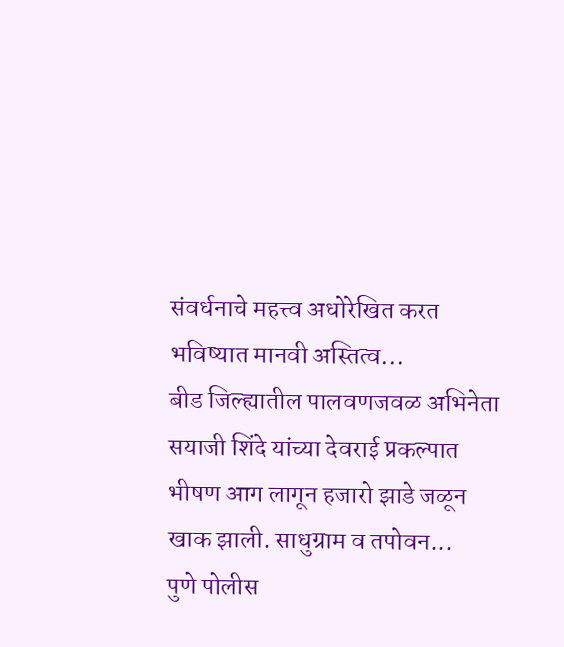संवर्धनाचे महत्त्व अधोरेखित करत भविष्यात मानवी अस्तित्व...
बीड जिल्ह्यातील पालवणजवळ अभिनेता सयाजी शिंदे यांच्या देवराई प्रकल्पात भीषण आग लागून हजारो झाडे जळून खाक झाली. साधुग्राम व तपोवन...
पुणे पोलीस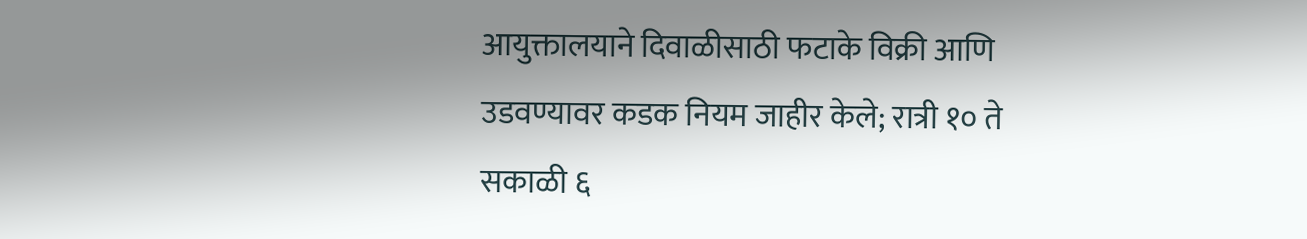आयुक्तालयाने दिवाळीसाठी फटाके विक्री आणि उडवण्यावर कडक नियम जाहीर केले; रात्री १० ते सकाळी ६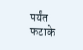पर्यंत फटाके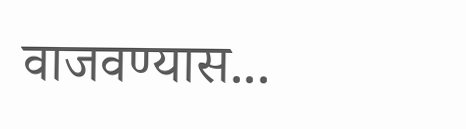वाजवण्यास...